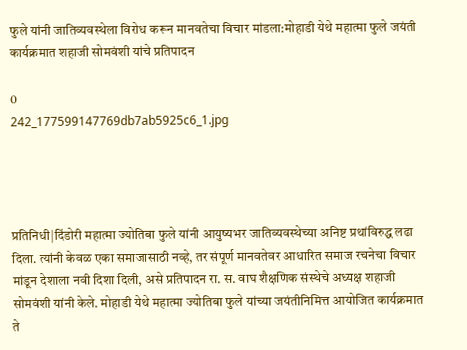फुले यांनी जातिव्यवस्थेला विरोध करून मानवतेचा विचार मांडला:मोहाडी येथे महात्मा फुले जयंती कार्यक्रमात शहाजी सोमवंशी यांचे प्रतिपादन

0
242_177599147769db7ab5925c6_1.jpg




प्रतिनिधी|दिंडोरी महात्मा ज्योतिबा फुले यांनी आयुष्यभर जातिव्यवस्थेच्या अनिष्ट प्रथांविरुद्ध लढा दिला. त्यांनी केवळ एका समाजासाठी नव्हे, तर संपूर्ण मानवतेवर आधारित समाज रचनेचा विचार मांडून देशाला नवी दिशा दिली, असे प्रतिपादन रा. स. वाघ शैक्षणिक संस्थेचे अध्यक्ष शहाजी सोमवंशी यांनी केले. मोहाडी येथे महात्मा ज्योतिबा फुले यांच्या जयंतीनिमित्त आयोजित कार्यक्रमात ते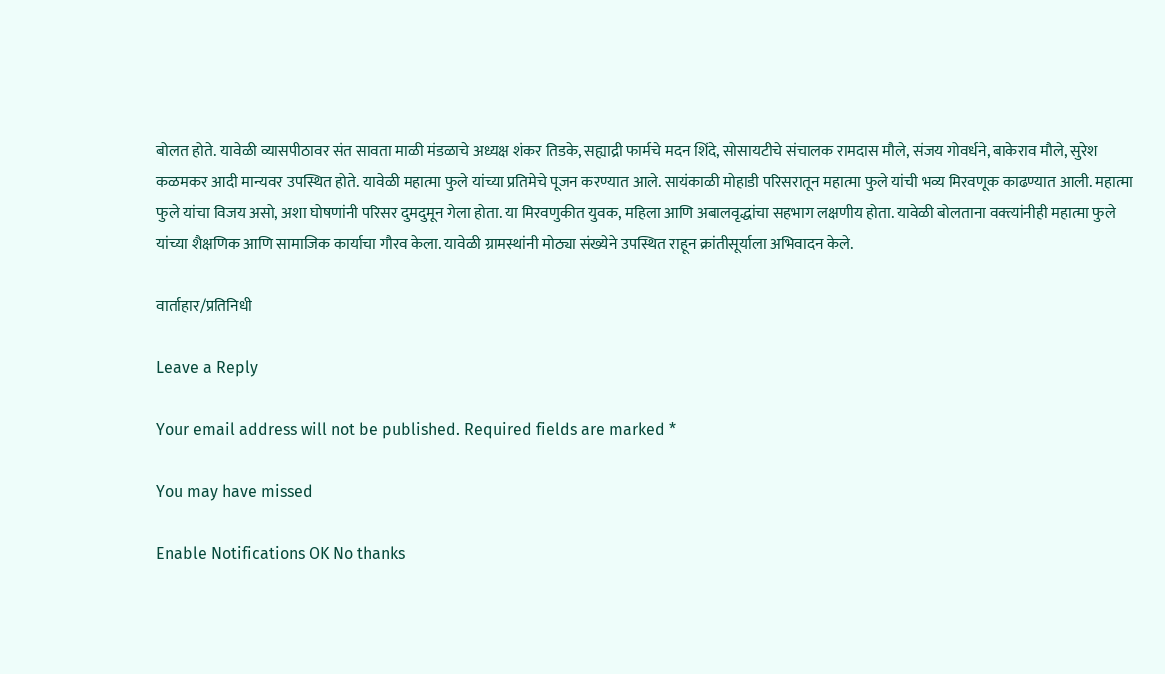बोलत होते. यावेळी व्यासपीठावर संत सावता माळी मंडळाचे अध्यक्ष शंकर तिडके, सह्याद्री फार्मचे मदन शिंदे, सोसायटीचे संचालक रामदास मौले, संजय गोवर्धने, बाकेराव मौले, सुरेश कळमकर आदी मान्यवर उपस्थित होते. यावेळी महात्मा फुले यांच्या प्रतिमेचे पूजन करण्यात आले. सायंकाळी मोहाडी परिसरातून महात्मा फुले यांची भव्य मिरवणूक काढण्यात आली. महात्मा फुले यांचा विजय असो, अशा घोषणांनी परिसर दुमदुमून गेला होता. या मिरवणुकीत युवक, महिला आणि अबालवृद्धांचा सहभाग लक्षणीय होता. यावेळी बोलताना वक्त्यांनीही महात्मा फुले यांच्या शैक्षणिक आणि सामाजिक कार्याचा गौरव केला. यावेळी ग्रामस्थांनी मोठ्या संख्येने उपस्थित राहून क्रांतीसूर्याला अभिवादन केले.

वार्ताहार/प्रतिनिधी

Leave a Reply

Your email address will not be published. Required fields are marked *

You may have missed

Enable Notifications OK No thanks